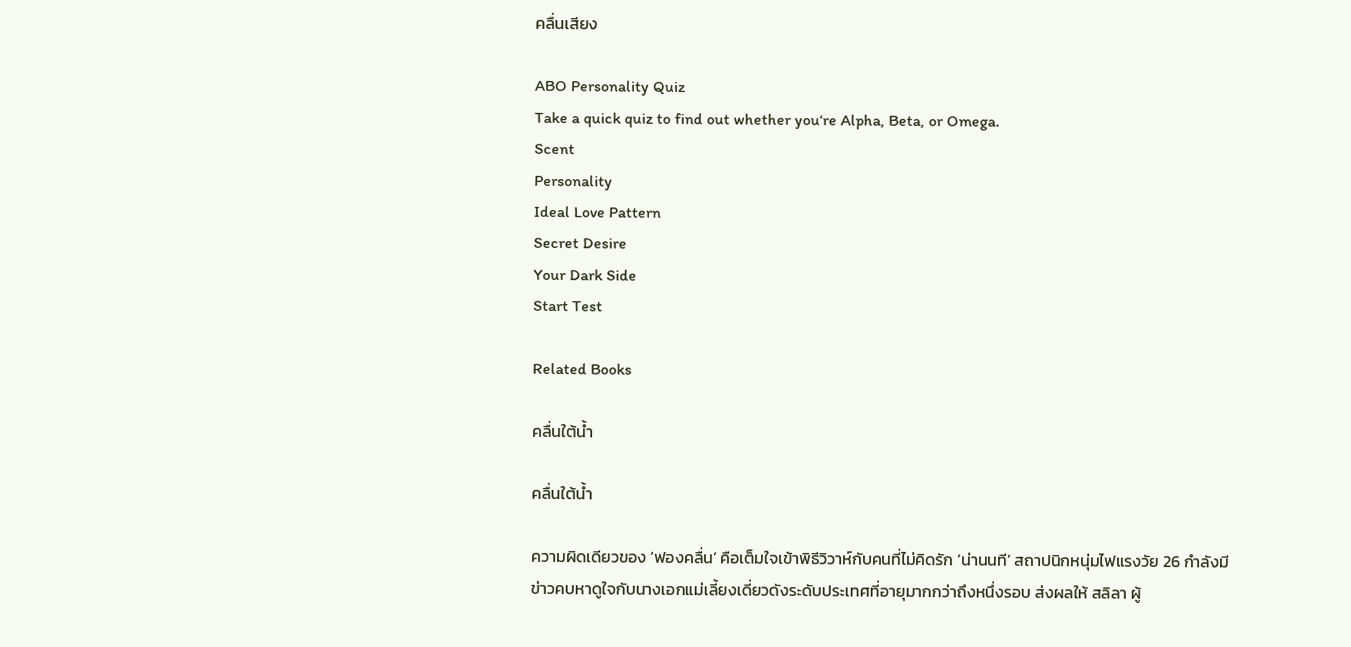คลื่นเสียง

ABO Personality Quiz
Take a quick quiz to find out whether you‘re Alpha, Beta, or Omega.
Scent
Personality
Ideal Love Pattern
Secret Desire
Your Dark Side
Start Test

Related Books

คลื่นใต้น้ำ

คลื่นใต้น้ำ

ความผิดเดียวของ ‘ฟองคลื่น’ คือเต็มใจเข้าพิธีวิวาห์กับคนที่ไม่คิดรัก ‘น่านนที’ สถาปนิกหนุ่มไฟแรงวัย 26 กำลังมีข่าวคบหาดูใจกับนางเอกแม่เลี้ยงเดี่ยวดังระดับประเทศที่อายุมากกว่าถึงหนึ่งรอบ ส่งผลให้ สลิลา ผู้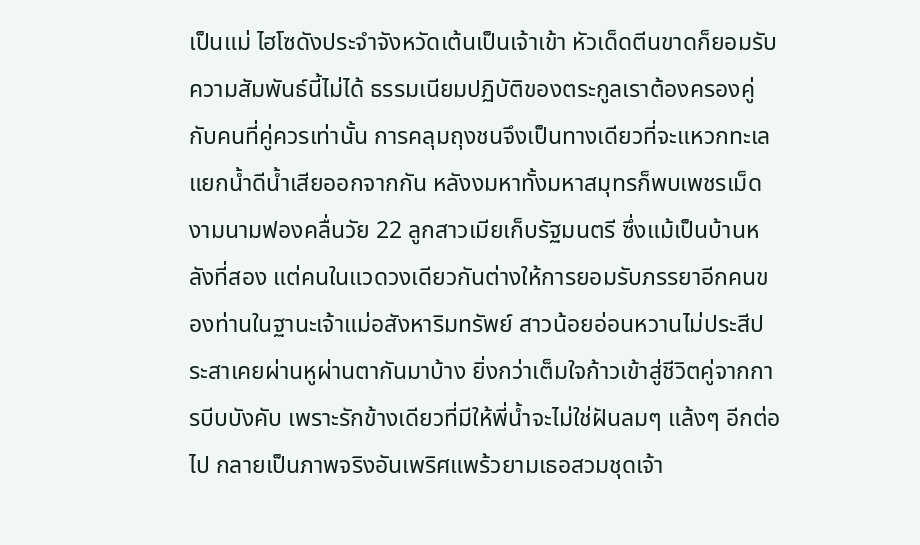เป็นแม่ ไฮโซดังประจำจังหวัดเต้นเป็นเจ้าเข้า หัวเด็ดตีนขาดก็ยอมรับความสัมพันธ์นี้ไม่ได้ ธรรมเนียมปฏิบัติของตระกูลเราต้องครองคู่กับคนที่คู่ควรเท่านั้น การคลุมถุงชนจึงเป็นทางเดียวที่จะแหวกทะเลแยกน้ำดีน้ำเสียออกจากกัน หลังงมหาทั้งมหาสมุทรก็พบเพชรเม็ดงามนามฟองคลื่นวัย 22 ลูกสาวเมียเก็บรัฐมนตรี ซึ่งแม้เป็นบ้านหลังที่สอง แต่คนในแวดวงเดียวกันต่างให้การยอมรับภรรยาอีกคนของท่านในฐานะเจ้าแม่อสังหาริมทรัพย์ สาวน้อยอ่อนหวานไม่ประสีประสาเคยผ่านหูผ่านตากันมาบ้าง ยิ่งกว่าเต็มใจก้าวเข้าสู่ชีวิตคู่จากการบีบบังคับ เพราะรักข้างเดียวที่มีให้พี่น้ำจะไม่ใช่ฝันลมๆ แล้งๆ อีกต่อไป กลายเป็นภาพจริงอันเพริศแพร้วยามเธอสวมชุดเจ้า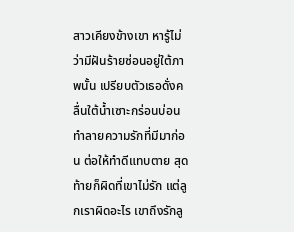สาวเคียงข้างเขา หารู้ไม่ว่ามีฝันร้ายซ่อนอยู่ใต้ภาพนั้น เปรียบตัวเธอดั่งคลื่นใต้น้ำเซาะกร่อนบ่อนทำลายความรักที่มีมาก่อน ต่อให้ทำดีแทบตาย สุดท้ายก็ผิดที่เขาไม่รัก แต่ลูกเราผิดอะไร เขาถึงรักลู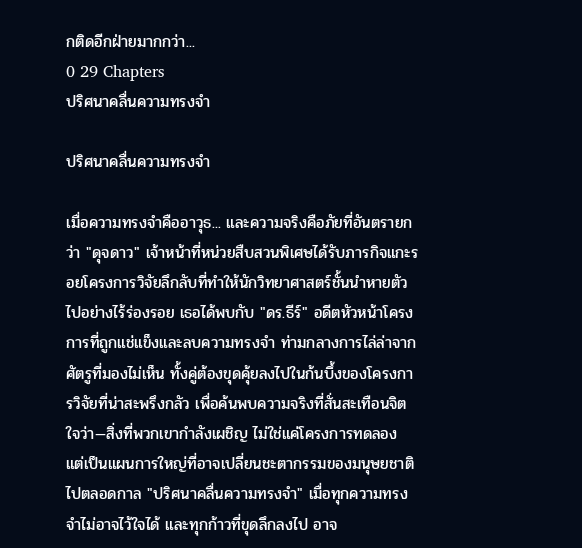กติดอีกฝ่ายมากกว่า...
0 29 Chapters
ปริศนาคลื่นความทรงจำ

ปริศนาคลื่นความทรงจำ

เมื่อความทรงจำคืออาวุธ... และความจริงคือภัยที่อันตรายกว่า "ดุจดาว" เจ้าหน้าที่หน่วยสืบสวนพิเศษได้รับภารกิจแกะรอยโครงการวิจัยลึกลับที่ทำให้นักวิทยาศาสตร์ชั้นนำหายตัวไปอย่างไร้ร่องรอย เธอได้พบกับ "ดร.ธีร์" อดีตหัวหน้าโครงการที่ถูกแช่แข็งและลบความทรงจำ ท่ามกลางการไล่ล่าจากศัตรูที่มองไม่เห็น ทั้งคู่ต้องขุดคุ้ยลงไปในก้นบึ้งของโครงการวิจัยที่น่าสะพรึงกลัว เพื่อค้นพบความจริงที่สั่นสะเทือนจิตใจว่า—สิ่งที่พวกเขากำลังเผชิญ ไม่ใช่แค่โครงการทดลอง แต่เป็นแผนการใหญ่ที่อาจเปลี่ยนชะตากรรมของมนุษยชาติไปตลอดกาล "ปริศนาคลื่นความทรงจำ" เมื่อทุกความทรงจำไม่อาจไว้ใจได้ และทุกก้าวที่ขุดลึกลงไป อาจ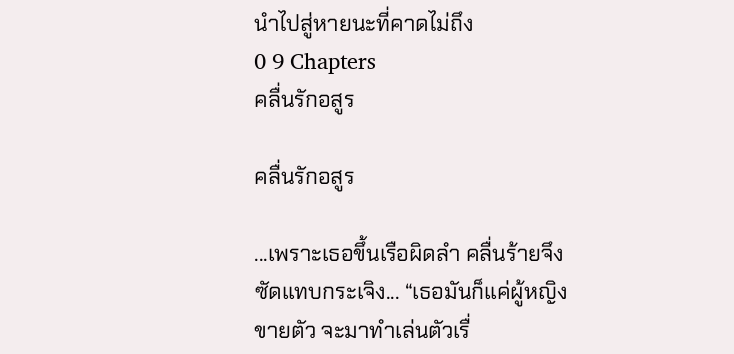นำไปสู่หายนะที่คาดไม่ถึง
0 9 Chapters
คลื่นรักอสูร

คลื่นรักอสูร

...เพราะเธอขึ้นเรือผิดลำ คลื่นร้ายจึงซัดแทบกระเจิง... “เธอมันก็แค่ผู้หญิงขายตัว จะมาทำเล่นตัวเรื่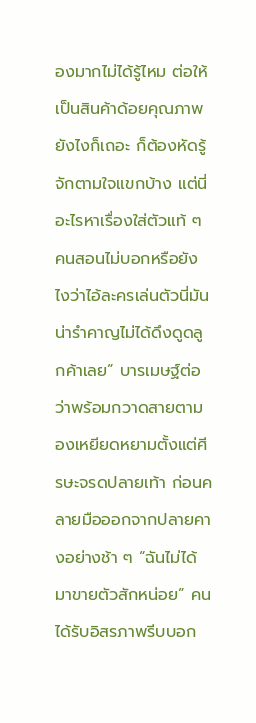องมากไม่ได้รู้ไหม ต่อให้เป็นสินค้าด้อยคุณภาพยังไงก็เถอะ ก็ต้องหัดรู้จักตามใจแขกบ้าง แต่นี่อะไรหาเรื่องใส่ตัวแท้ ๆ คนสอนไม่บอกหรือยังไงว่าไอ้ละครเล่นตัวนี่มันน่ารำคาญไม่ได้ดึงดูดลูกค้าเลย” บารเมษฐ์ต่อว่าพร้อมกวาดสายตามองเหยียดหยามตั้งแต่ศีรษะจรดปลายเท้า ก่อนคลายมือออกจากปลายคางอย่างช้า ๆ “ฉันไม่ได้มาขายตัวสักหน่อย” คนได้รับอิสรภาพรีบบอก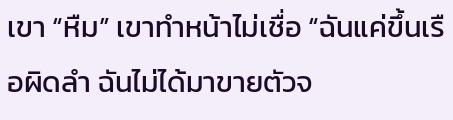เขา “หืม” เขาทำหน้าไม่เชื่อ “ฉันแค่ขึ้นเรือผิดลำ ฉันไม่ได้มาขายตัวจ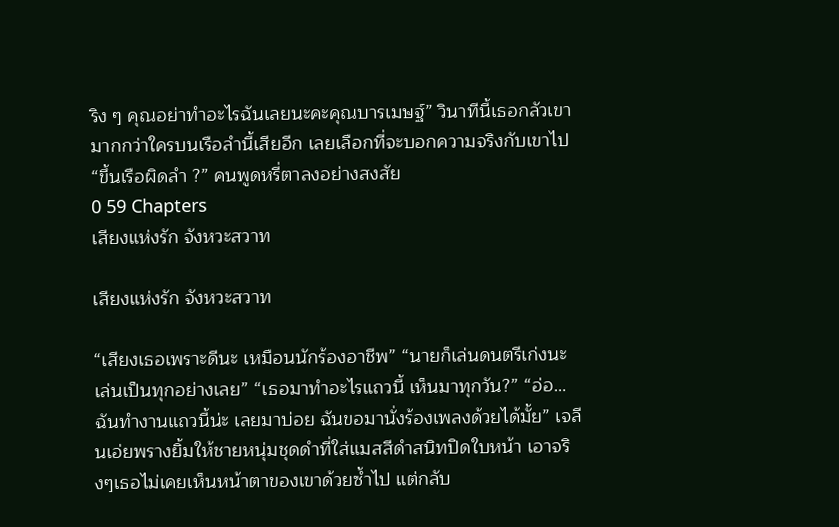ริง ๆ คุณอย่าทำอะไรฉันเลยนะคะคุณบารเมษฐ์” วินาทีนี้เธอกลัวเขามากกว่าใครบนเรือลำนี้เสียอีก เลยเลือกที่จะบอกความจริงกับเขาไป “ขึ้นเรือผิดลำ ?” คนพูดหรี่ตาลงอย่างสงสัย
0 59 Chapters
เสียงแห่งรัก จังหวะสวาท

เสียงแห่งรัก จังหวะสวาท

“เสียงเธอเพราะดีนะ เหมือนนักร้องอาชีพ” “นายก็เล่นดนตรีเก่งนะ เล่นเป็นทุกอย่างเลย” “เธอมาทำอะไรแถวนี้ เห็นมาทุกวัน?” “อ่อ…ฉันทำงานแถวนี้น่ะ เลยมาบ่อย ฉันขอมานั่งร้องเพลงด้วยได้มั้ย” เจลีนเอ่ยพรางยิ้มให้ชายหนุ่มชุดดำที่ใส่แมสสีดำสนิทปิดใบหน้า เอาจริงๆเธอไม่เคยเห็นหน้าตาของเขาด้วยซ้ำไป แต่กลับ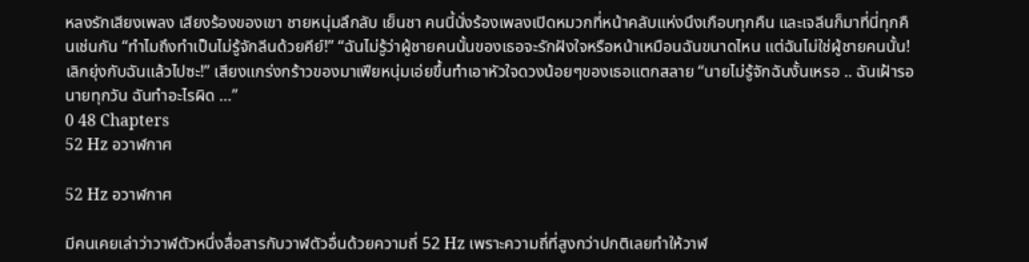หลงรักเสียงเพลง เสียงร้องของเขา ชายหนุ่มลึกลับ เย็นชา คนนี้นั่งร้องเพลงเปิดหมวกที่หน้าคลับแห่งนึงเกือบทุกคืน และเจลีนก็มาที่นี่ทุกคืนเช่นกัน “ทำไมถึงทำเป็นไม่รู้จักลีนด้วยคีย์!” “ฉันไม่รู้ว่าผู้ชายคนนั้นของเธอจะรักฝังใจหรือหน้าเหมือนฉันขนาดไหน แต่ฉันไม่ใช่ผู้ชายคนนั้น! เลิกยุ่งกับฉันแล้วไปซะ!” เสียงแกร่งกร้าวของมาเฟียหนุ่มเอ่ยขึ้นทำเอาหัวใจดวงน้อยๆของเธอแตกสลาย “นายไม่รู้จักฉันงั้นเหรอ .. ฉันเฝ้ารอนายทุกวัน ฉันทำอะไรผิด …”
0 48 Chapters
52 Hz อวาฬกาศ

52 Hz อวาฬกาศ

มีคนเคยเล่าว่าวาฬตัวหนึ่งสื่อสารกับวาฬตัวอื่นด้วยความถี่ 52 Hz เพราะความถี่ที่สูงกว่าปกติเลยทำให้วาฬ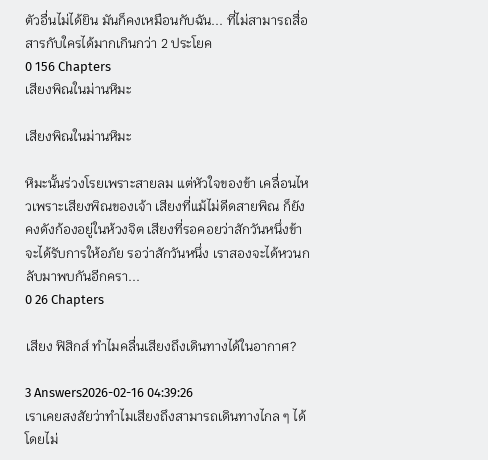ตัวอื่นไม่ได้ยิน มันก็คงเหมือนกับฉัน... ที่ไม่สามารถสื่อสารกับใครได้มากเกินกว่า 2 ประโยค
0 156 Chapters
เสียงพิณในม่านหิมะ

เสียงพิณในม่านหิมะ

หิมะนั้นร่วงโรยเพราะสายลม แต่หัวใจของข้า เคลื่อนไหวเพราะเสียงพิณของเจ้า เสียงที่แม้ไม่ดีดสายพิณ ก็ยังคงดังก้องอยู่ในห้วงจิต เสียงที่รอคอยว่าสักวันหนึ่งข้าจะได้รับการให้อภัย รอว่าสักวันหนึ่ง เราสองจะได้หวนกลับมาพบกันอีกครา...
0 26 Chapters

เสียง ฟิสิกส์ ทำไมคลื่นเสียงถึงเดินทางได้ในอากาศ?

3 Answers2026-02-16 04:39:26
เราเคยสงสัยว่าทำไมเสียงถึงสามารถเดินทางไกล ๆ ได้โดยไม่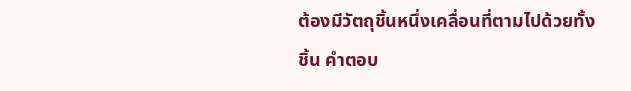ต้องมีวัตถุชิ้นหนึ่งเคลื่อนที่ตามไปด้วยทั้งชิ้น คำตอบ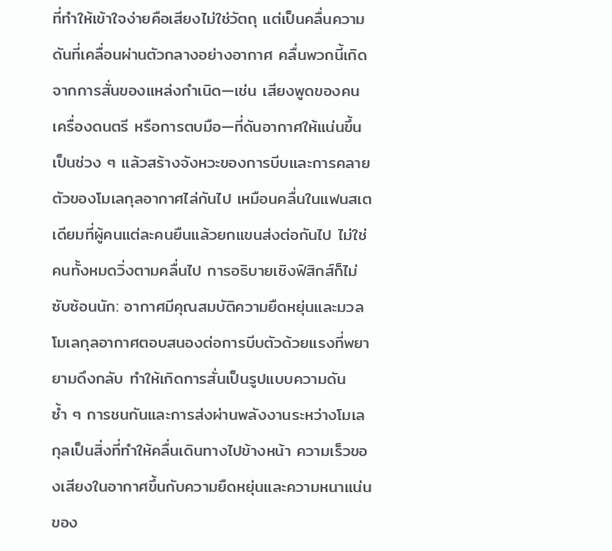ที่ทำให้เข้าใจง่ายคือเสียงไม่ใช่วัตถุ แต่เป็นคลื่นความดันที่เคลื่อนผ่านตัวกลางอย่างอากาศ คลื่นพวกนี้เกิดจากการสั่นของแหล่งกำเนิด—เช่น เสียงพูดของคน เครื่องดนตรี หรือการตบมือ—ที่ดันอากาศให้แน่นขึ้นเป็นช่วง ๆ แล้วสร้างจังหวะของการบีบและการคลายตัวของโมเลกุลอากาศไล่กันไป เหมือนคลื่นในแฟนสเตเดียมที่ผู้คนแต่ละคนยืนแล้วยกแขนส่งต่อกันไป ไม่ใช่คนทั้งหมดวิ่งตามคลื่นไป การอธิบายเชิงฟิสิกส์ก็ไม่ซับซ้อนนัก: อากาศมีคุณสมบัติความยืดหยุ่นและมวล โมเลกุลอากาศตอบสนองต่อการบีบตัวด้วยแรงที่พยายามดึงกลับ ทำให้เกิดการสั่นเป็นรูปแบบความดันซ้ำ ๆ การชนกันและการส่งผ่านพลังงานระหว่างโมเลกุลเป็นสิ่งที่ทำให้คลื่นเดินทางไปข้างหน้า ความเร็วของเสียงในอากาศขึ้นกับความยืดหยุ่นและความหนาแน่นของ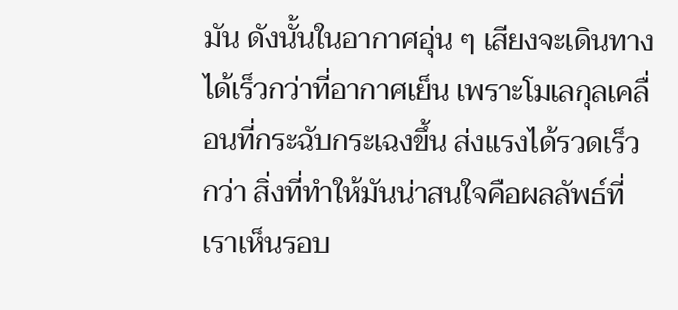มัน ดังนั้นในอากาศอุ่น ๆ เสียงจะเดินทางได้เร็วกว่าที่อากาศเย็น เพราะโมเลกุลเคลื่อนที่กระฉับกระเฉงขึ้น ส่งแรงได้รวดเร็วกว่า สิ่งที่ทำให้มันน่าสนใจคือผลลัพธ์ที่เราเห็นรอบ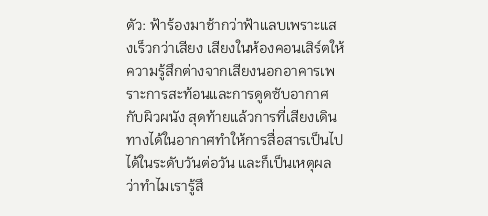ตัว: ฟ้าร้องมาช้ากว่าฟ้าแลบเพราะแสงเร็วกว่าเสียง เสียงในห้องคอนเสิร์ตให้ความรู้สึกต่างจากเสียงนอกอาคารเพราะการสะท้อนและการดูดซับอากาศกับผิวผนัง สุดท้ายแล้วการที่เสียงเดินทางได้ในอากาศทำให้การสื่อสารเป็นไปได้ในระดับวันต่อวัน และก็เป็นเหตุผลว่าทำไมเรารู้สึ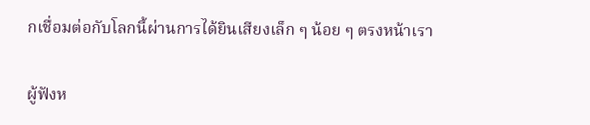กเชื่อมต่อกับโลกนี้ผ่านการได้ยินเสียงเล็ก ๆ น้อย ๆ ตรงหน้าเรา

ผู้ฟังห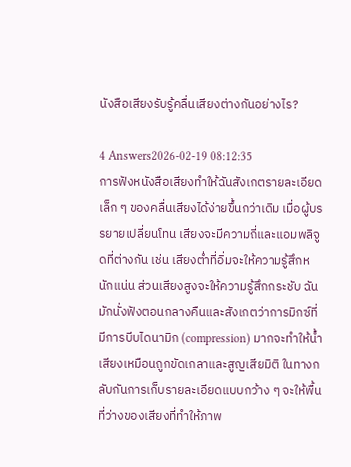นังสือเสียงรับรู้คลื่นเสียงต่างกันอย่างไร?

4 Answers2026-02-19 08:12:35
การฟังหนังสือเสียงทำให้ฉันสังเกตรายละเอียดเล็ก ๆ ของคลื่นเสียงได้ง่ายขึ้นกว่าเดิม เมื่อผู้บรรยายเปลี่ยนโทน เสียงจะมีความถี่และแอมพลิจูดที่ต่างกัน เช่น เสียงต่ำที่อิ่มจะให้ความรู้สึกหนักแน่น ส่วนเสียงสูงจะให้ความรู้สึกกระชับ ฉันมักนั่งฟังตอนกลางคืนและสังเกตว่าการมิกซ์ที่มีการบีบไดนามิก (compression) มากจะทำให้น้ำเสียงเหมือนถูกขัดเกลาและสูญเสียมิติ ในทางกลับกันการเก็บรายละเอียดแบบกว้าง ๆ จะให้พื้นที่ว่างของเสียงที่ทำให้ภาพ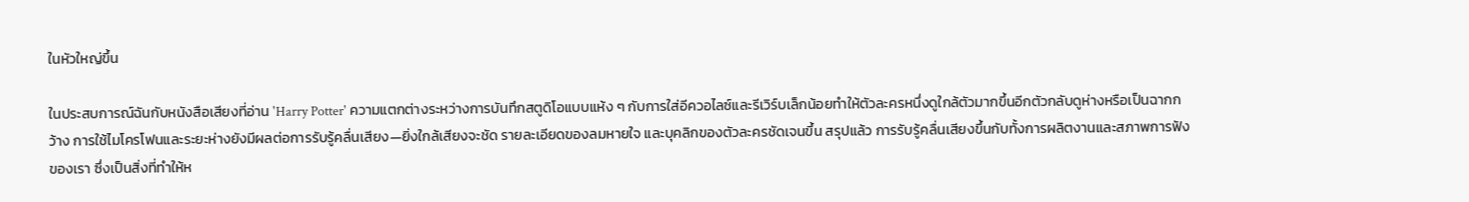ในหัวใหญ่ขึ้น

ในประสบการณ์ฉันกับหนังสือเสียงที่อ่าน 'Harry Potter' ความแตกต่างระหว่างการบันทึกสตูดิโอแบบแห้ง ๆ กับการใส่อีควอไลซ์และรีเวิร์บเล็กน้อยทำให้ตัวละครหนึ่งดูใกล้ตัวมากขึ้นอีกตัวกลับดูห่างหรือเป็นฉากกว้าง การใช้ไมโครโฟนและระยะห่างยังมีผลต่อการรับรู้คลื่นเสียง—ยิ่งใกล้เสียงจะชัด รายละเอียดของลมหายใจ และบุคลิกของตัวละครชัดเจนขึ้น สรุปแล้ว การรับรู้คลื่นเสียงขึ้นกับทั้งการผลิตงานและสภาพการฟังของเรา ซึ่งเป็นสิ่งที่ทำให้ห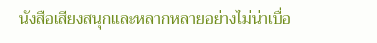นังสือเสียงสนุกและหลากหลายอย่างไม่น่าเบื่อ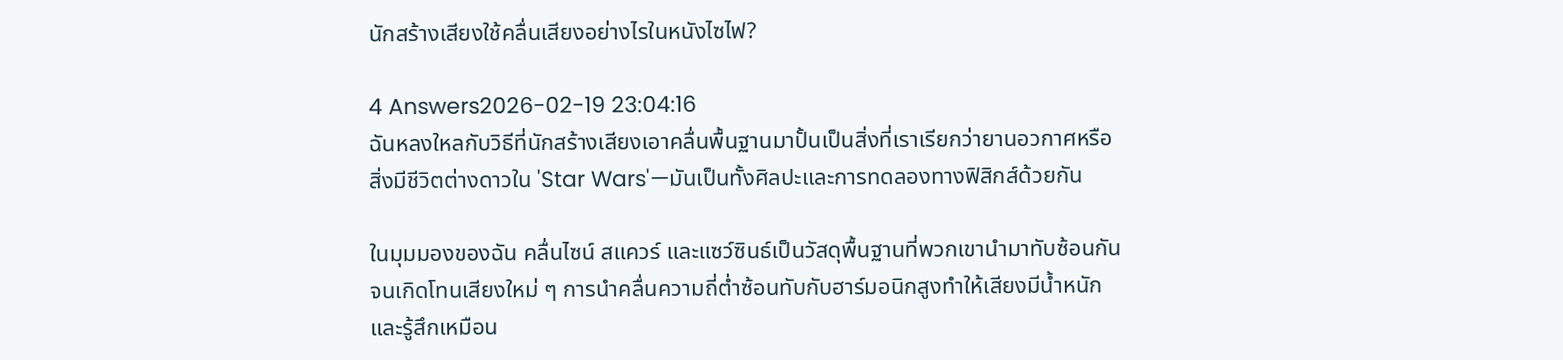นักสร้างเสียงใช้คลื่นเสียงอย่างไรในหนังไซไฟ?

4 Answers2026-02-19 23:04:16
ฉันหลงใหลกับวิธีที่นักสร้างเสียงเอาคลื่นพื้นฐานมาปั้นเป็นสิ่งที่เราเรียกว่ายานอวกาศหรือสิ่งมีชีวิตต่างดาวใน 'Star Wars'—มันเป็นทั้งศิลปะและการทดลองทางฟิสิกส์ด้วยกัน

ในมุมมองของฉัน คลื่นไซน์ สแควร์ และแซว์ซินธ์เป็นวัสดุพื้นฐานที่พวกเขานำมาทับซ้อนกันจนเกิดโทนเสียงใหม่ ๆ การนำคลื่นความถี่ต่ำซ้อนทับกับฮาร์มอนิกสูงทำให้เสียงมีน้ำหนักและรู้สึกเหมือน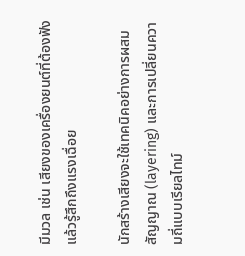มีมวล เช่น เสียงของเครื่องยนต์ที่ต้องฟังแล้วรู้สึกถึงแรงเฉื่อย

นักสร้างเสียงจะใช้เทคนิคอย่างการผสมสัญญาณ (layering) และการเปลี่ยนความถี่แบบเรียลไทม์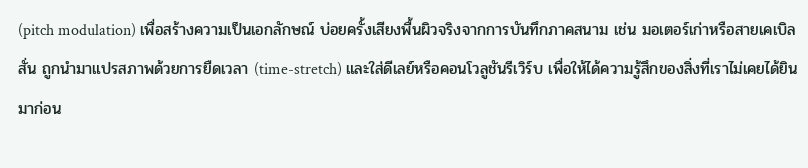(pitch modulation) เพื่อสร้างความเป็นเอกลักษณ์ บ่อยครั้งเสียงพื้นผิวจริงจากการบันทึกภาคสนาม เช่น มอเตอร์เก่าหรือสายเคเบิลสั่น ถูกนำมาแปรสภาพด้วยการยืดเวลา (time-stretch) และใส่ดีเลย์หรือคอนโวลูชันรีเวิร์บ เพื่อให้ได้ความรู้สึกของสิ่งที่เราไม่เคยได้ยินมาก่อน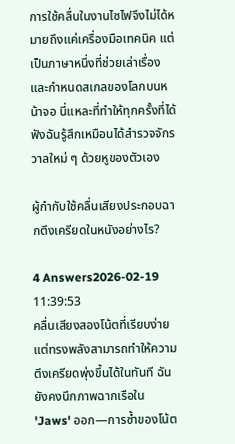การใช้คลื่นในงานไซไฟจึงไม่ได้หมายถึงแค่เครื่องมือเทคนิค แต่เป็นภาษาหนึ่งที่ช่วยเล่าเรื่องและกำหนดสเกลของโลกบนหน้าจอ นี่แหละที่ทำให้ทุกครั้งที่ได้ฟังฉันรู้สึกเหมือนได้สำรวจจักรวาลใหม่ ๆ ด้วยหูของตัวเอง

ผู้กำกับใช้คลื่นเสียงประกอบฉากตึงเครียดในหนังอย่างไร?

4 Answers2026-02-19 11:39:53
คลื่นเสียงสองโน้ตที่เรียบง่ายแต่ทรงพลังสามารถทำให้ความตึงเครียดพุ่งขึ้นได้ในทันที ฉันยังคงนึกภาพฉากเรือใน 'Jaws' ออก—การซ้ำของโน้ต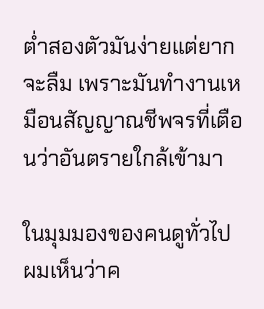ต่ำสองตัวมันง่ายแต่ยากจะลืม เพราะมันทำงานเหมือนสัญญาณชีพจรที่เตือนว่าอันตรายใกล้เข้ามา

ในมุมมองของคนดูทั่วไป ผมเห็นว่าค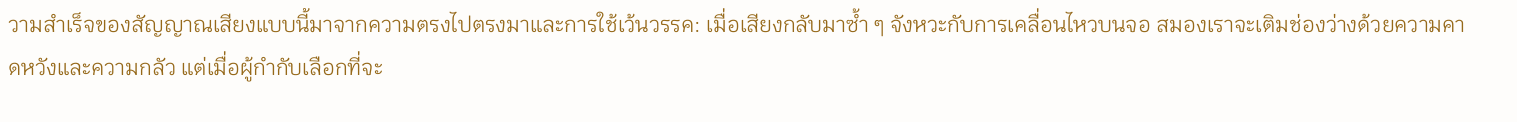วามสำเร็จของสัญญาณเสียงแบบนี้มาจากความตรงไปตรงมาและการใช้เว้นวรรค: เมื่อเสียงกลับมาซ้ำ ๆ จังหวะกับการเคลื่อนไหวบนจอ สมองเราจะเติมช่องว่างด้วยความคาดหวังและความกลัว แต่เมื่อผู้กำกับเลือกที่จะ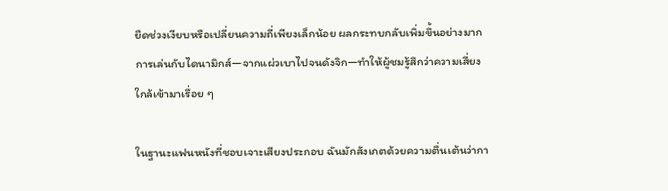ยืดช่วงเงียบหรือเปลี่ยนความถี่เพียงเล็กน้อย ผลกระทบกลับเพิ่มขึ้นอย่างมาก การเล่นกับไดนามิกส์—จากแผ่วเบาไปจนดังจิก—ทำให้ผู้ชมรู้สึกว่าความเสี่ยงใกล้เข้ามาเรื่อย ๆ

ในฐานะแฟนหนังที่ชอบเจาะเสียงประกอบ ฉันมักสังเกตด้วยความตื่นเต้นว่ากา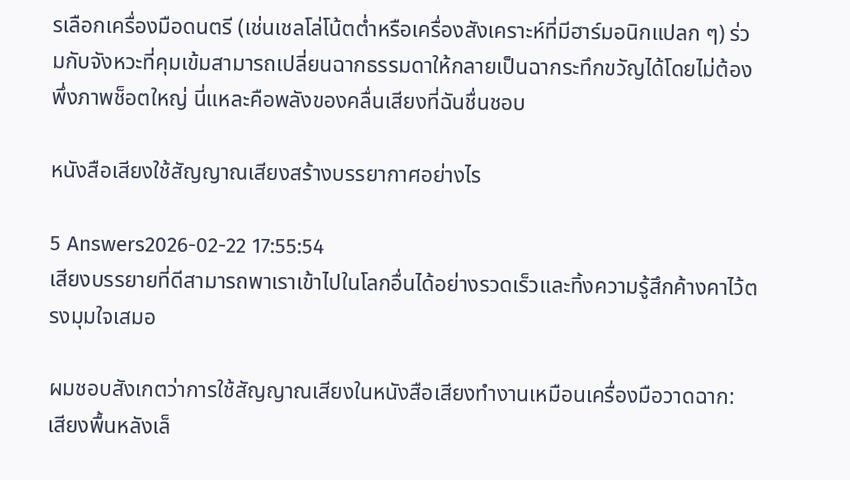รเลือกเครื่องมือดนตรี (เช่นเชลโล่โน้ตต่ำหรือเครื่องสังเคราะห์ที่มีฮาร์มอนิกแปลก ๆ) ร่วมกับจังหวะที่คุมเข้มสามารถเปลี่ยนฉากธรรมดาให้กลายเป็นฉากระทึกขวัญได้โดยไม่ต้องพึ่งภาพช็อตใหญ่ นี่แหละคือพลังของคลื่นเสียงที่ฉันชื่นชอบ

หนังสือเสียงใช้สัญญาณเสียงสร้างบรรยากาศอย่างไร

5 Answers2026-02-22 17:55:54
เสียงบรรยายที่ดีสามารถพาเราเข้าไปในโลกอื่นได้อย่างรวดเร็วและทิ้งความรู้สึกค้างคาไว้ตรงมุมใจเสมอ

ผมชอบสังเกตว่าการใช้สัญญาณเสียงในหนังสือเสียงทำงานเหมือนเครื่องมือวาดฉาก: เสียงพื้นหลังเล็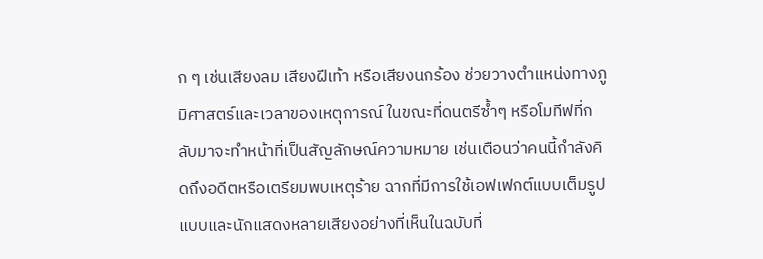ก ๆ เช่นเสียงลม เสียงฝีเท้า หรือเสียงนกร้อง ช่วยวางตำแหน่งทางภูมิศาสตร์และเวลาของเหตุการณ์ ในขณะที่ดนตรีซ้ำๆ หรือโมทีฟที่กลับมาจะทำหน้าที่เป็นสัญลักษณ์ความหมาย เช่นเตือนว่าคนนี้กำลังคิดถึงอดีตหรือเตรียมพบเหตุร้าย ฉากที่มีการใช้เอฟเฟกต์แบบเต็มรูปแบบและนักแสดงหลายเสียงอย่างที่เห็นในฉบับที่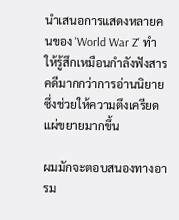นำเสนอการแสดงหลายคนของ 'World War Z' ทำให้รู้สึกเหมือนกำลังฟังสารคดีมากกว่าการอ่านนิยาย ซึ่งช่วยให้ความตึงเครียดแผ่ขยายมากขึ้น

ผมมักจะตอบสนองทางอารม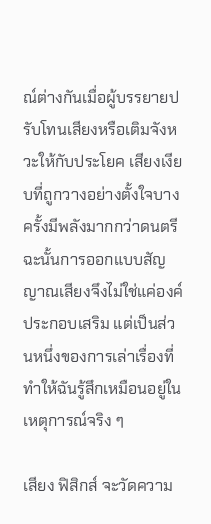ณ์ต่างกันเมื่อผู้บรรยายปรับโทนเสียงหรือเติมจังหวะให้กับประโยค เสียงเงียบที่ถูกวางอย่างตั้งใจบางครั้งมีพลังมากกว่าดนตรี ฉะนั้นการออกแบบสัญญาณเสียงจึงไม่ใช่แค่องค์ประกอบเสริม แต่เป็นส่วนหนึ่งของการเล่าเรื่องที่ทำให้ฉันรู้สึกเหมือนอยู่ในเหตุการณ์จริง ๆ

เสียง ฟิสิกส์ จะวัดความ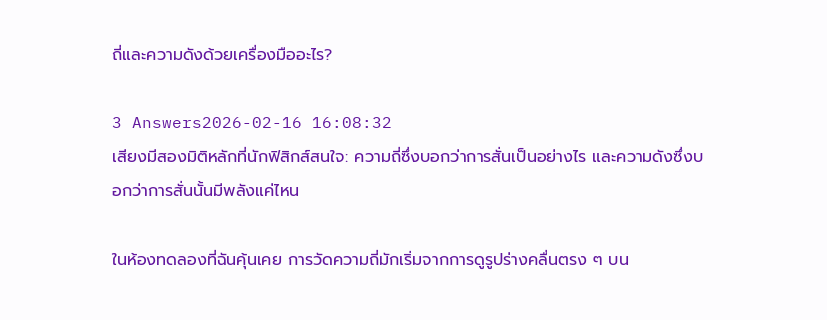ถี่และความดังด้วยเครื่องมืออะไร?

3 Answers2026-02-16 16:08:32
เสียงมีสองมิติหลักที่นักฟิสิกส์สนใจ: ความถี่ซึ่งบอกว่าการสั่นเป็นอย่างไร และความดังซึ่งบอกว่าการสั่นนั้นมีพลังแค่ไหน

ในห้องทดลองที่ฉันคุ้นเคย การวัดความถี่มักเริ่มจากการดูรูปร่างคลื่นตรง ๆ บน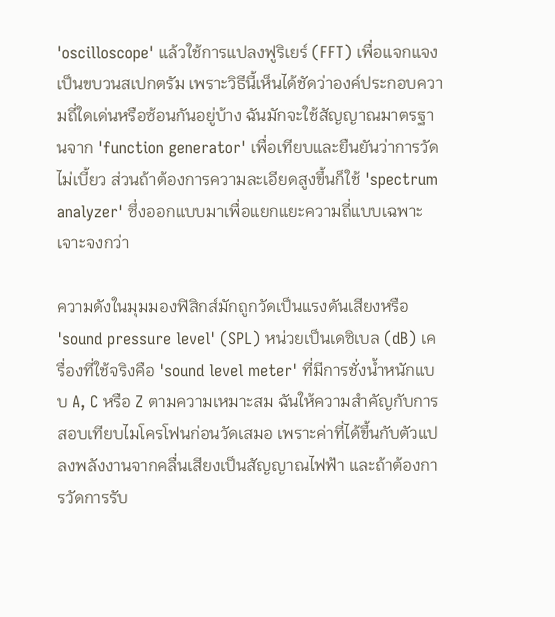'oscilloscope' แล้วใช้การแปลงฟูริเยร์ (FFT) เพื่อแจกแจงเป็นขบวนสเปกตรัม เพราะวิธีนี้เห็นได้ชัดว่าองค์ประกอบความถี่ใดเด่นหรือซ้อนกันอยู่บ้าง ฉันมักจะใช้สัญญาณมาตรฐานจาก 'function generator' เพื่อเทียบและยืนยันว่าการวัดไม่เบี้ยว ส่วนถ้าต้องการความละเอียดสูงขึ้นก็ใช้ 'spectrum analyzer' ซึ่งออกแบบมาเพื่อแยกแยะความถี่แบบเฉพาะเจาะจงกว่า

ความดังในมุมมองฟิสิกส์มักถูกวัดเป็นแรงดันเสียงหรือ 'sound pressure level' (SPL) หน่วยเป็นเดซิเบล (dB) เครื่องที่ใช้จริงคือ 'sound level meter' ที่มีการชั่งน้ำหนักแบบ A, C หรือ Z ตามความเหมาะสม ฉันให้ความสำคัญกับการสอบเทียบไมโครโฟนก่อนวัดเสมอ เพราะค่าที่ได้ขึ้นกับตัวแปลงพลังงานจากคลื่นเสียงเป็นสัญญาณไฟฟ้า และถ้าต้องการวัดการรับ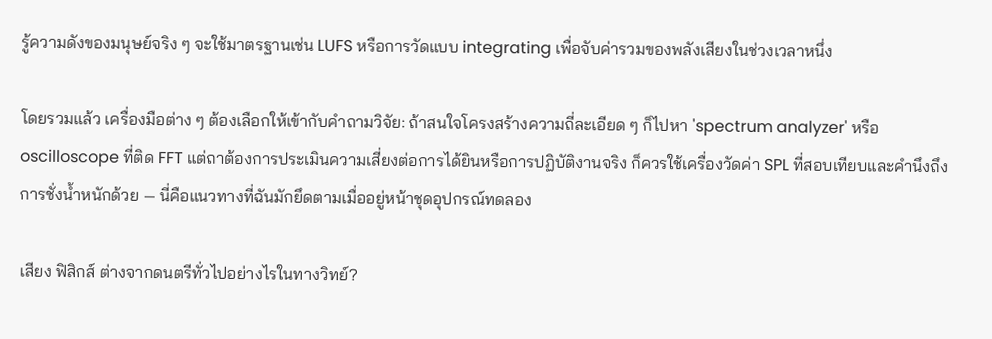รู้ความดังของมนุษย์จริง ๆ จะใช้มาตรฐานเช่น LUFS หรือการวัดแบบ integrating เพื่อจับค่ารวมของพลังเสียงในช่วงเวลาหนึ่ง

โดยรวมแล้ว เครื่องมือต่าง ๆ ต้องเลือกให้เข้ากับคำถามวิจัย: ถ้าสนใจโครงสร้างความถี่ละเอียด ๆ ก็ไปหา 'spectrum analyzer' หรือ oscilloscope ที่ติด FFT แต่ถาต้องการประเมินความเสี่ยงต่อการได้ยินหรือการปฏิบัติงานจริง ก็ควรใช้เครื่องวัดค่า SPL ที่สอบเทียบและคำนึงถึงการชั่งน้ำหนักด้วย — นี่คือแนวทางที่ฉันมักยึดตามเมื่ออยู่หน้าชุดอุปกรณ์ทดลอง

เสียง ฟิสิกส์ ต่างจากดนตรีทั่วไปอย่างไรในทางวิทย์?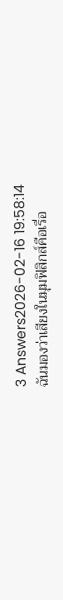3 Answers2026-02-16 19:58:14
ฉันมองว่าเสียงในมุมฟิสิกส์คือเรื่อ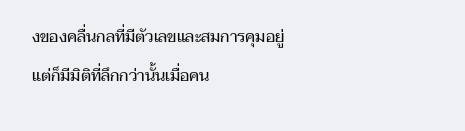งของคลื่นกลที่มีตัวเลขและสมการคุมอยู่ แต่ก็มีมิติที่ลึกกว่านั้นเมื่อคน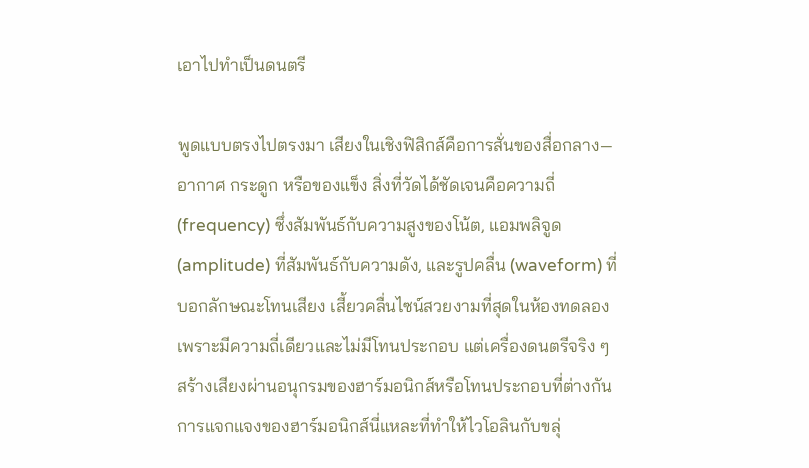เอาไปทำเป็นดนตรี

พูดแบบตรงไปตรงมา เสียงในเชิงฟิสิกส์คือการสั่นของสื่อกลาง—อากาศ กระดูก หรือของแข็ง สิ่งที่วัดได้ชัดเจนคือความถี่ (frequency) ซึ่งสัมพันธ์กับความสูงของโน้ต, แอมพลิจูด (amplitude) ที่สัมพันธ์กับความดัง, และรูปคลื่น (waveform) ที่บอกลักษณะโทนเสียง เสี้ยวคลื่นไซน์สวยงามที่สุดในห้องทดลองเพราะมีความถี่เดียวและไม่มีโทนประกอบ แต่เครื่องดนตรีจริง ๆ สร้างเสียงผ่านอนุกรมของฮาร์มอนิกส์หรือโทนประกอบที่ต่างกัน การแจกแจงของฮาร์มอนิกส์นี่แหละที่ทำให้ไวโอลินกับขลุ่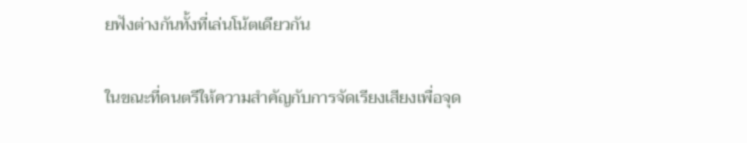ยฟังต่างกันทั้งที่เล่นโน้ตเดียวกัน

ในขณะที่ดนตรีให้ความสำคัญกับการจัดเรียงเสียงเพื่อจุด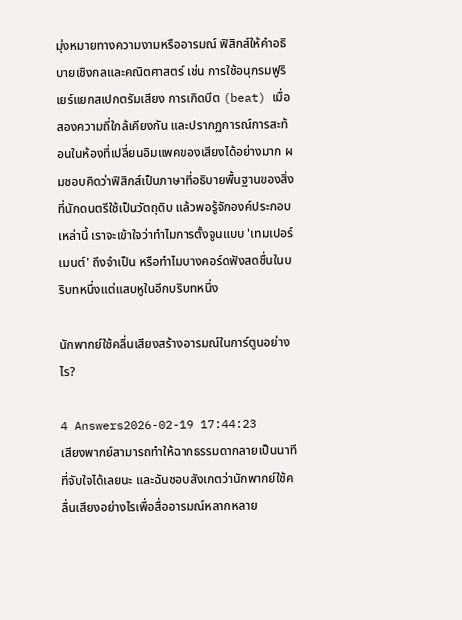มุ่งหมายทางความงามหรืออารมณ์ ฟิสิกส์ให้คำอธิบายเชิงกลและคณิตศาสตร์ เช่น การใช้อนุกรมฟูริเยร์แยกสเปกตรัมเสียง การเกิดบีต (beat) เมื่อสองความถี่ใกล้เคียงกัน และปรากฏการณ์การสะท้อนในห้องที่เปลี่ยนอิมแพคของเสียงได้อย่างมาก ผมชอบคิดว่าฟิสิกส์เป็นภาษาที่อธิบายพื้นฐานของสิ่งที่นักดนตรีใช้เป็นวัตถุดิบ แล้วพอรู้จักองค์ประกอบเหล่านี้ เราจะเข้าใจว่าทำไมการตั้งจูนแบบ 'เทมเปอร์เมนต์' ถึงจำเป็น หรือทำไมบางคอร์ดฟังสดชื่นในบริบทหนึ่งแต่แสบหูในอีกบริบทหนึ่ง

นักพากย์ใช้คลื่นเสียงสร้างอารมณ์ในการ์ตูนอย่างไร?

4 Answers2026-02-19 17:44:23
เสียงพากย์สามารถทำให้ฉากธรรมดากลายเป็นนาทีที่จับใจได้เลยนะ และฉันชอบสังเกตว่านักพากย์ใช้คลื่นเสียงอย่างไรเพื่อสื่ออารมณ์หลากหลาย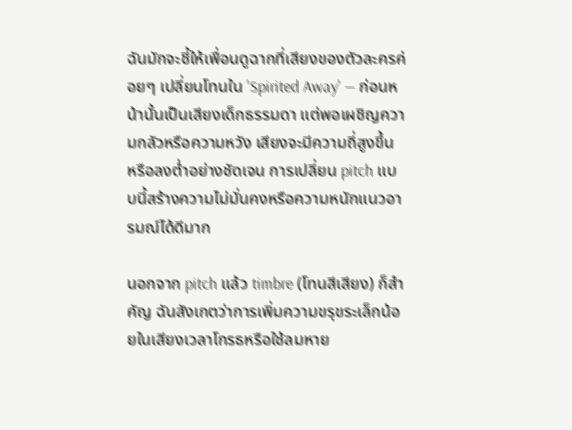ฉันมักจะชี้ให้เพื่อนดูฉากที่เสียงของตัวละครค่อยๆ เปลี่ยนโทนใน 'Spirited Away' — ก่อนหน้านั้นเป็นเสียงเด็กธรรมดา แต่พอเผชิญความกลัวหรือความหวัง เสียงจะมีความถี่สูงขึ้น หรือลงต่ำอย่างชัดเจน การเปลี่ยน pitch แบบนี้สร้างความไม่มั่นคงหรือความหนักแนวอารมณ์ได้ดีมาก

นอกจาก pitch แล้ว timbre (โทนสีเสียง) ก็สำคัญ ฉันสังเกตว่าการเพิ่มความขรุขระเล็กน้อยในเสียงเวลาโกรธหรือใช้ลมหาย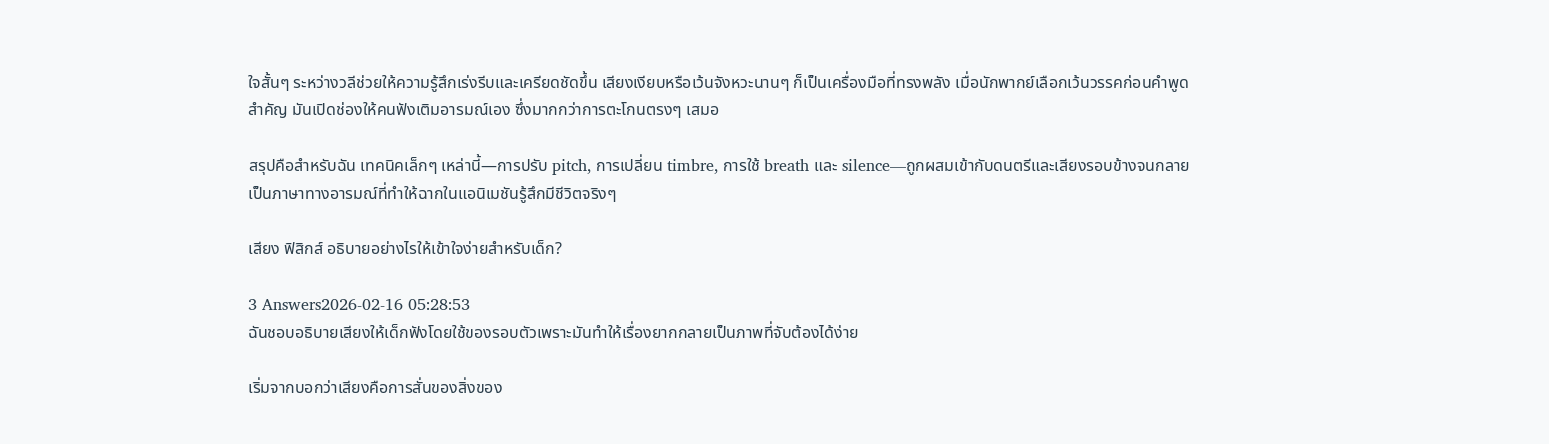ใจสั้นๆ ระหว่างวลีช่วยให้ความรู้สึกเร่งรีบและเครียดชัดขึ้น เสียงเงียบหรือเว้นจังหวะนานๆ ก็เป็นเครื่องมือที่ทรงพลัง เมื่อนักพากย์เลือกเว้นวรรคก่อนคำพูดสำคัญ มันเปิดช่องให้คนฟังเติมอารมณ์เอง ซึ่งมากกว่าการตะโกนตรงๆ เสมอ

สรุปคือสำหรับฉัน เทคนิคเล็กๆ เหล่านี้—การปรับ pitch, การเปลี่ยน timbre, การใช้ breath และ silence—ถูกผสมเข้ากับดนตรีและเสียงรอบข้างจนกลายเป็นภาษาทางอารมณ์ที่ทำให้ฉากในแอนิเมชันรู้สึกมีชีวิตจริงๆ

เสียง ฟิสิกส์ อธิบายอย่างไรให้เข้าใจง่ายสำหรับเด็ก?

3 Answers2026-02-16 05:28:53
ฉันชอบอธิบายเสียงให้เด็กฟังโดยใช้ของรอบตัวเพราะมันทำให้เรื่องยากกลายเป็นภาพที่จับต้องได้ง่าย

เริ่มจากบอกว่าเสียงคือการสั่นของสิ่งของ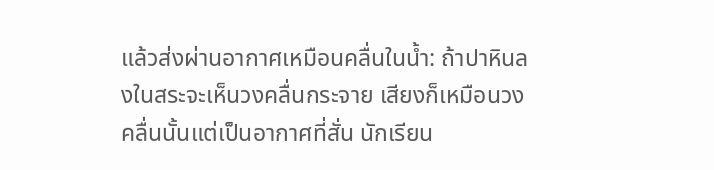แล้วส่งผ่านอากาศเหมือนคลื่นในน้ำ: ถ้าปาหินลงในสระจะเห็นวงคลื่นกระจาย เสียงก็เหมือนวงคลื่นนั้นแต่เป็นอากาศที่สั่น นักเรียน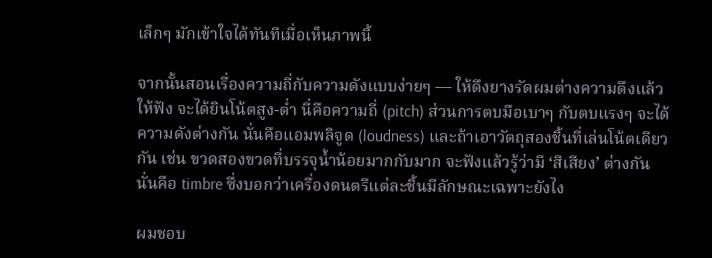เล็กๆ มักเข้าใจได้ทันทีเมื่อเห็นภาพนี้

จากนั้นสอนเรื่องความถี่กับความดังแบบง่ายๆ — ให้ดึงยางรัดผมต่างความตึงแล้วให้ฟัง จะได้ยินโน้ตสูง-ต่ำ นี่คือความถี่ (pitch) ส่วนการตบมือเบาๆ กับตบแรงๆ จะได้ความดังต่างกัน นั่นคือแอมพลิจูด (loudness) และถ้าเอาวัตถุสองชิ้นที่เล่นโน้ตเดียวกัน เช่น ขวดสองขวดที่บรรจุน้ำน้อยมากกับมาก จะฟังแล้วรู้ว่ามี ‘สีเสียง’ ต่างกัน นั่นคือ timbre ซึ่งบอกว่าเครื่องดนตรีแต่ละชิ้นมีลักษณะเฉพาะยังไง

ผมชอบ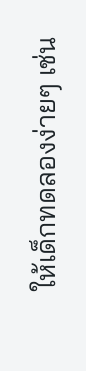ให้เด็กทดลองง่ายๆ เช่น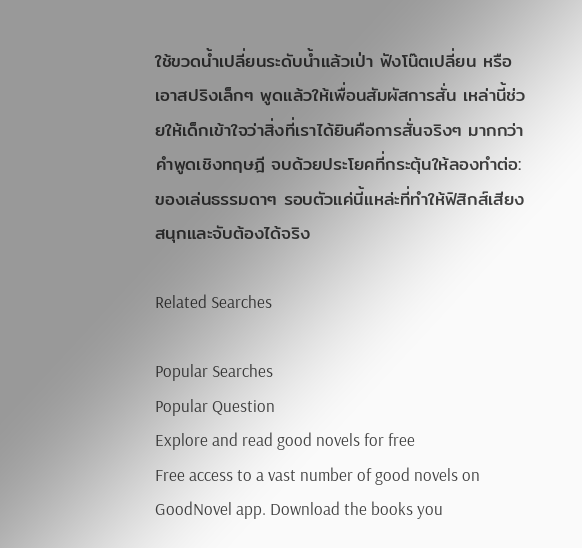ใช้ขวดน้ำเปลี่ยนระดับน้ำแล้วเป่า ฟังโน๊ตเปลี่ยน หรือเอาสปริงเล็กๆ พูดแล้วให้เพื่อนสัมผัสการสั่น เหล่านี้ช่วยให้เด็กเข้าใจว่าสิ่งที่เราได้ยินคือการสั่นจริงๆ มากกว่าคำพูดเชิงทฤษฎี จบด้วยประโยคที่กระตุ้นให้ลองทำต่อ: ของเล่นธรรมดาๆ รอบตัวแค่นี้แหล่ะที่ทำให้ฟิสิกส์เสียงสนุกและจับต้องได้จริง

Related Searches

Popular Searches
Popular Question
Explore and read good novels for free
Free access to a vast number of good novels on GoodNovel app. Download the books you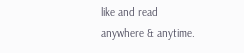like and read anywhere & anytime.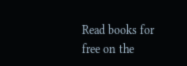Read books for free on the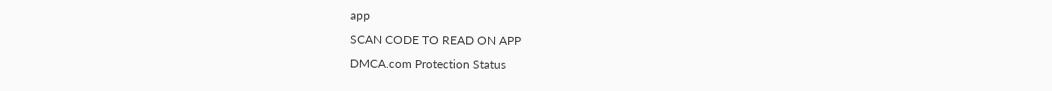app
SCAN CODE TO READ ON APP
DMCA.com Protection Status